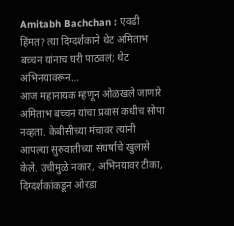Amitabh Bachchan : एवढी हिंमत? त्या दिग्दर्शकाने थेट अमिताभ बच्चन यांनाच घरी पाठवलं; थेट अभिनयावरून…
आज महानायक म्हणून ओळखले जाणारे अमिताभ बच्चन यांचा प्रवास कधीच सोपा नव्हता. केबीसीच्या मंचावर त्यांनी आपल्या सुरुवातीच्या संघर्षाचे खुलासे केले. उंचीमुळे नकार, अभिनयावर टीका, दिग्दर्शकांकडून ओरडा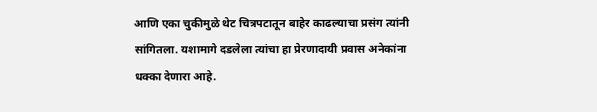आणि एका चुकीमुळे थेट चित्रपटातून बाहेर काढल्याचा प्रसंग त्यांनी सांगितला. यशामागे दडलेला त्यांचा हा प्रेरणादायी प्रवास अनेकांना धक्का देणारा आहे.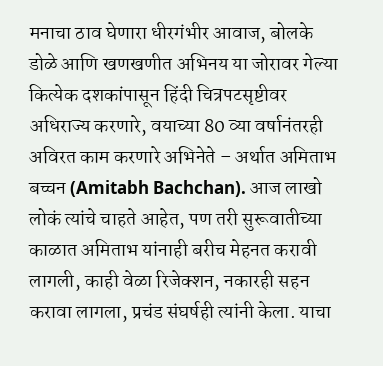मनाचा ठाव घेणारा धीरगंभीर आवाज, बोलके डोळे आणि खणखणीत अभिनय या जोरावर गेल्या कित्येक दशकांपासून हिंदी चित्रपटसृष्टीवर अधिराज्य करणारे, वयाच्या 80 व्या वर्षानंतरही अविरत काम करणारे अभिनेते – अर्थात अमिताभ बच्चन (Amitabh Bachchan). आज लाखो लोकं त्यांचे चाहते आहेत, पण तरी सुरूवातीच्या काळात अमिताभ यांनाही बरीच मेहनत करावी लागली, काही वेळा रिजेक्शन, नकारही सहन करावा लागला, प्रचंड संघर्षही त्यांनी केला. याचा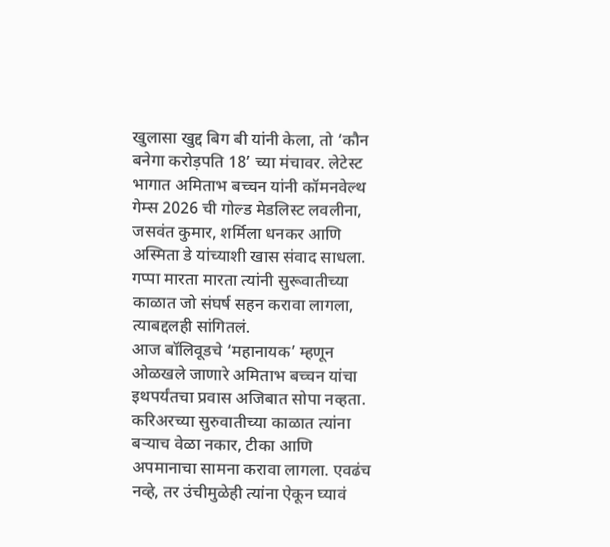खुलासा खुद्द बिग बी यांनी केला, तो ‘कौन बनेगा करोड़पति 18’ च्या मंचावर. लेटेस्ट भागात अमिताभ बच्चन यांनी कॉमनवेल्थ गेम्स 2026 ची गोल्ड मेडलिस्ट लवलीना, जसवंत कुमार, शर्मिला धनकर आणि अस्मिता डे यांच्याशी खास संवाद साधला. गप्पा मारता मारता त्यांनी सुरूवातीच्या काळात जो संघर्ष सहन करावा लागला, त्याबद्दलही सांगितलं.
आज बॉलिवूडचे ‘महानायक’ म्हणून ओळखले जाणारे अमिताभ बच्चन यांचा इथपर्यंतचा प्रवास अजिबात सोपा नव्हता. करिअरच्या सुरुवातीच्या काळात त्यांना बऱ्याच वेळा नकार, टीका आणि अपमानाचा सामना करावा लागला. एवढंच नव्हे, तर उंचीमुळेही त्यांना ऐकून घ्यावं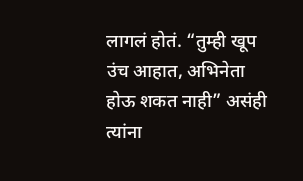लागलं होतं. “तुम्ही खूप उंच आहात, अभिनेता होऊ शकत नाही” असंही त्यांना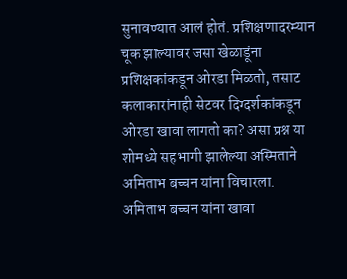सुनावण्यात आलं होतं. प्रशिक्षणादरम्यान चूक झाल्यावर जसा खेळाडूंना प्रशिक्षकांकडून ओरडा मिळतो, तसाट कलाकारांनाही सेटवर दिग्दर्शकांकडून ओरडा खावा लागतो का? असा प्रश्न या शोमध्ये सहभागी झालेल्या अस्मिताने अमिताभ बच्चन यांना विचारला.
अमिताभ बच्चन यांना खावा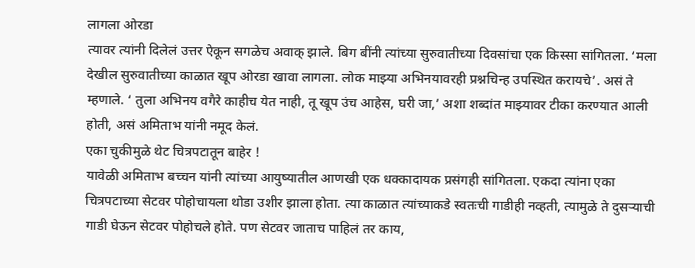लागला ओरडा
त्यावर त्यांनी दिलेलं उत्तर ऐकून सगळेच अवाक् झाले. बिग बींनी त्यांच्या सुरुवातीच्या दिवसांचा एक किस्सा सांगितला. ‘मला देखील सुरुवातीच्या काळात खूप ओरडा खावा लागला. लोक माझ्या अभिनयावरही प्रश्नचिन्ह उपस्थित करायचे’. असं ते म्हणाले. ‘ तुला अभिनय वगैरे काहीच येत नाही, तू खूप उंच आहेस, घरी जा,’ अशा शब्दांत माझ्यावर टीका करण्यात आली होती, असं अमिताभ यांनी नमूद केलं.
एका चुकीमुळे थेट चित्रपटातून बाहेर !
यावेळी अमिताभ बच्चन यांनी त्यांच्या आयुष्यातील आणखी एक धक्कादायक प्रसंगही सांगितला. एकदा त्यांना एका चित्रपटाच्या सेटवर पोहोचायला थोडा उशीर झाला होता. त्या काळात त्यांच्याकडे स्वतःची गाडीही नव्हती, त्यामुळे ते दुसऱ्याची गाडी घेऊन सेटवर पोहोचले होते. पण सेटवर जाताच पाहिलं तर काय,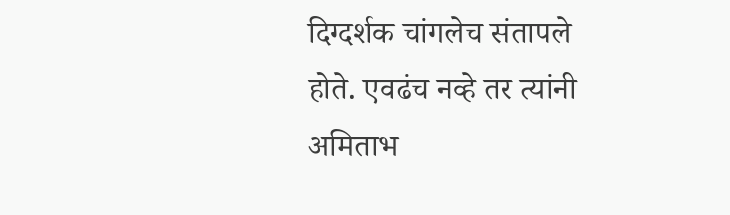दिग्दर्शक चांगलेच संतापले होते. एवढंच नव्हे तर त्यांनी अमिताभ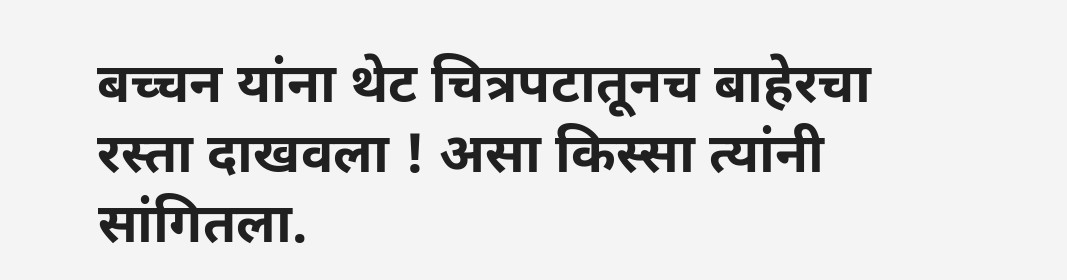बच्चन यांना थेट चित्रपटातूनच बाहेरचा रस्ता दाखवला ! असा किस्सा त्यांनी सांगितला.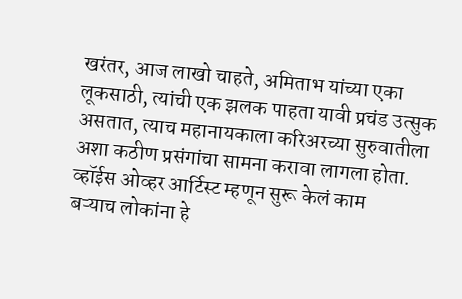खरंतर, आज लाखो चाहते, अमिताभ यांच्या एका लूकसाठी, त्यांची एक झलक पाहता यावी प्रचंड उत्सुक असतात, त्याच महानायकाला करिअरच्या सुरुवातीला अशा कठीण प्रसंगांचा सामना करावा लागला होता.
व्हॉईस ओव्हर आर्टिस्ट म्हणून सुरू केलं काम
बऱ्याच लोकांना हे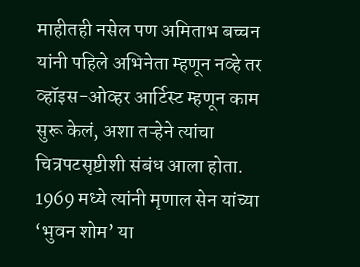माहीतही नसेल पण अमिताभ बच्चन यांनी पहिले अभिनेता म्हणून नव्हे तर व्हॉइस-ओव्हर आर्टिस्ट म्हणून काम सुरू केलं, अशा तऱ्हेने त्यांचा चित्रपटसृष्टीशी संबंध आला होता. 1969 मध्ये त्यांनी मृणाल सेन यांच्या ‘भुवन शोम’ या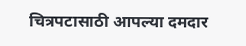चित्रपटासाठी आपल्या दमदार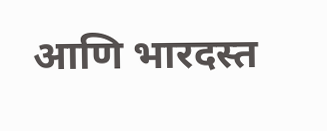आणि भारदस्त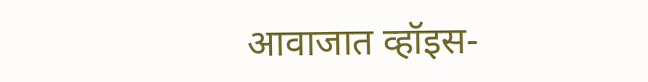आवाजात व्हॉइस-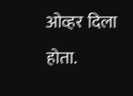ओव्हर दिला होता.